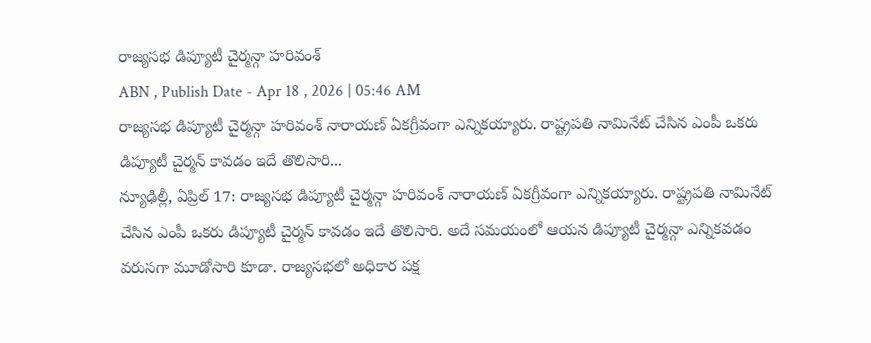రాజ్యసభ డిప్యూటీ చైర్మన్గా హరివంశ్
ABN , Publish Date - Apr 18 , 2026 | 05:46 AM
రాజ్యసభ డిప్యూటీ చైర్మన్గా హరివంశ్ నారాయణ్ ఏకగ్రీవంగా ఎన్నికయ్యారు. రాష్ట్రపతి నామినేట్ చేసిన ఎంపీ ఒకరు డిప్యూటీ చైర్మన్ కావడం ఇదే తొలిసారి...
న్యూఢిల్లీ, ఏప్రిల్ 17: రాజ్యసభ డిప్యూటీ చైర్మన్గా హరివంశ్ నారాయణ్ ఏకగ్రీవంగా ఎన్నికయ్యారు. రాష్ట్రపతి నామినేట్ చేసిన ఎంపీ ఒకరు డిప్యూటీ చైర్మన్ కావడం ఇదే తొలిసారి. అదే సమయంలో ఆయన డిప్యూటీ చైర్మన్గా ఎన్నికవడం వరుసగా మూడోసారి కూడా. రాజ్యసభలో అధికార పక్ష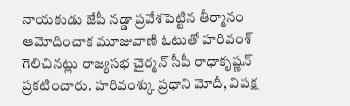నాయకుడు జేపీ నడ్డా ప్రవేశపెట్టిన తీర్మానం ఆమోదించాక మూజువాణి ఓటుతో హరివంశ్ గెలిచినట్లు రాజ్యసభ చైర్మన్ సీపీ రాధాకృష్ణన్ ప్రకటించారు. హరివంశ్కు ప్రధాని మోదీ, విపక్ష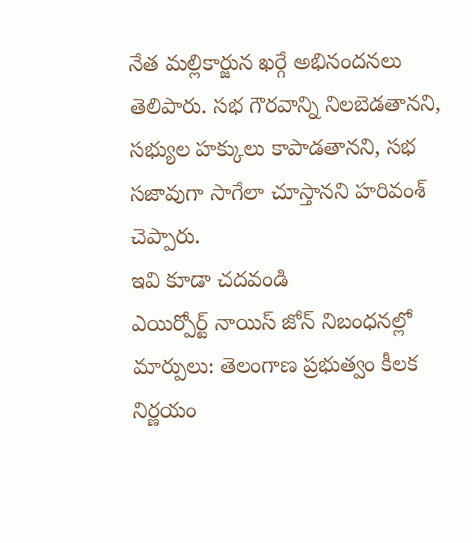నేత మల్లికార్జున ఖర్గే అభినందనలు తెలిపారు. సభ గౌరవాన్ని నిలబెడతానని, సభ్యుల హక్కులు కాపాడతానని, సభ సజావుగా సాగేలా చూస్తానని హరివంశ్ చెప్పారు.
ఇవి కూడా చదవండి
ఎయిర్పోర్ట్ నాయిస్ జోన్ నిబంధనల్లో మార్పులు: తెలంగాణ ప్రభుత్వం కీలక నిర్ణయం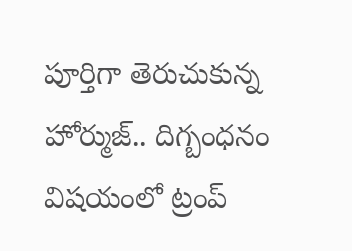పూర్తిగా తెరుచుకున్న హోర్ముజ్.. దిగ్బంధనం విషయంలో ట్రంప్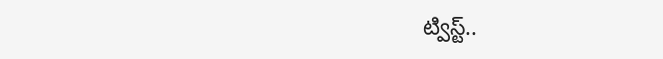ట్విస్ట్..